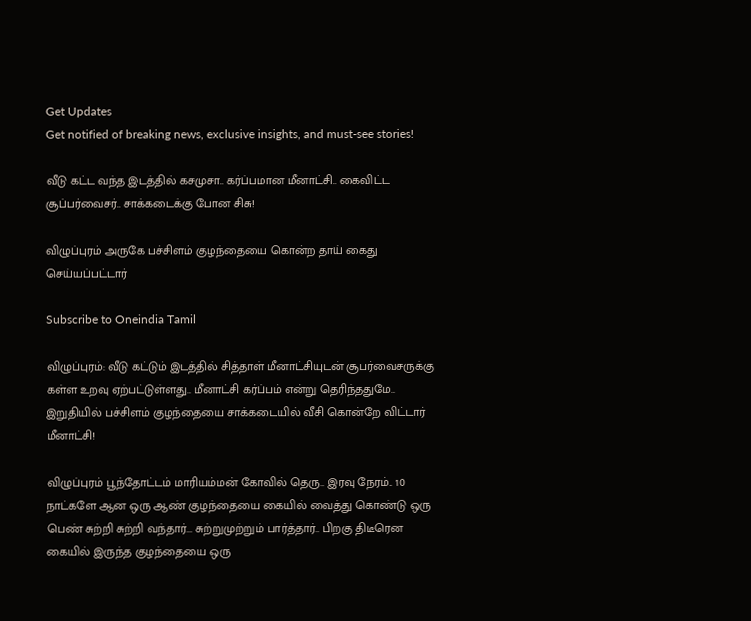Get Updates
Get notified of breaking news, exclusive insights, and must-see stories!

வீடு கட்ட வந்த இடத்தில் கசமுசா.. கர்ப்பமான மீனாட்சி.. கைவிட்ட சூப்பர்வைசர்.. சாக்கடைக்கு போன சிசு!

விழுப்புரம் அருகே பச்சிளம் குழந்தையை கொன்ற தாய் கைது செய்யப்பட்டார்

Subscribe to Oneindia Tamil

விழுப்புரம்: வீடு கட்டும் இடத்தில் சித்தாள் மீனாட்சியுடன் சூபர்வைசருக்கு கள்ள உறவு ஏற்பட்டுள்ளது.. மீனாட்சி கர்ப்பம் என்று தெரிந்ததுமே.. இறுதியில் பச்சிளம் குழந்தையை சாக்கடையில் வீசி கொன்றே விட்டார் மீனாட்சி!

விழுப்புரம் பூந்தோட்டம் மாரியம்மன் கோவில் தெரு.. இரவு நேரம்.. 10 நாட்களே ஆன ஒரு ஆண் குழந்தையை கையில் வைத்து கொண்டு ஒரு பெண் சுற்றி சுற்றி வந்தார்... சுற்றுமுற்றும் பார்த்தார்.. பிறகு திடீரென கையில் இருந்த குழந்தையை ஒரு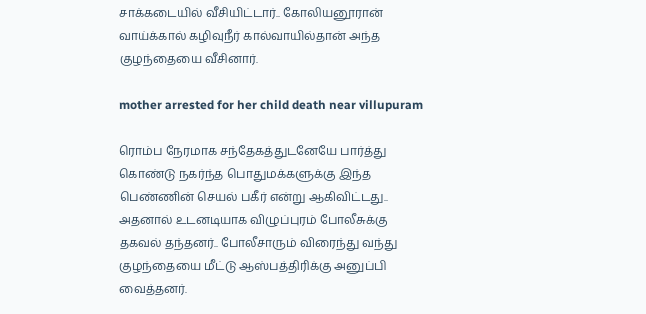சாக்கடையில் வீசியிட்டார்.. கோலியனூரான் வாய்க்கால் கழிவுநீர் கால்வாயில்தான் அந்த குழந்தையை வீசினார்.

mother arrested for her child death near villupuram

ரொம்ப நேரமாக சந்தேகத்துடனேயே பார்த்து கொண்டு நகர்ந்த பொதுமக்களுக்கு இந்த பெண்ணின் செயல் பகீர் என்று ஆகிவிட்டது.. அதனால் உடனடியாக விழுப்புரம் போலீசுக்கு தகவல் தந்தனர்.. போலீசாரும் விரைந்து வந்து குழந்தையை மீட்டு ஆஸ்பத்திரிக்கு அனுப்பி வைத்தனர்.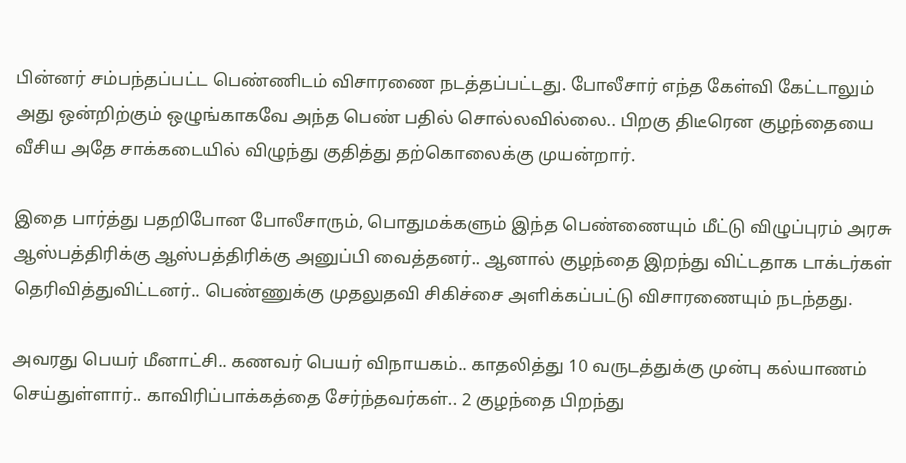பின்னர் சம்பந்தப்பட்ட பெண்ணிடம் விசாரணை நடத்தப்பட்டது. போலீசார் எந்த கேள்வி கேட்டாலும் அது ஒன்றிற்கும் ஒழுங்காகவே அந்த பெண் பதில் சொல்லவில்லை.. பிறகு திடீரென குழந்தையை வீசிய அதே சாக்கடையில் விழுந்து குதித்து தற்கொலைக்கு முயன்றார்.

இதை பார்த்து பதறிபோன போலீசாரும், பொதுமக்களும் இந்த பெண்ணையும் மீட்டு விழுப்புரம் அரசு ஆஸ்பத்திரிக்கு ஆஸ்பத்திரிக்கு அனுப்பி வைத்தனர்.. ஆனால் குழந்தை இறந்து விட்டதாக டாக்டர்கள் தெரிவித்துவிட்டனர்.. பெண்ணுக்கு முதலுதவி சிகிச்சை அளிக்கப்பட்டு விசாரணையும் நடந்தது.

அவரது பெயர் மீனாட்சி.. கணவர் பெயர் விநாயகம்.. காதலித்து 10 வருடத்துக்கு முன்பு கல்யாணம் செய்துள்ளார்.. காவிரிப்பாக்கத்தை சேர்ந்தவர்கள்.. 2 குழந்தை பிறந்து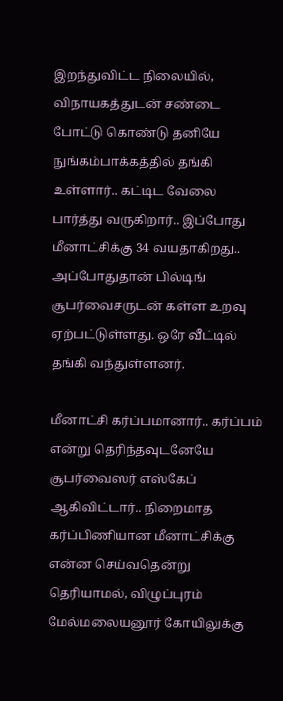இறந்துவிட்ட நிலையில், விநாயகத்துடன் சண்டை போட்டு கொண்டு தனியே நுங்கம்பாக்கத்தில் தங்கி உள்ளார்.. கட்டிட வேலை பார்த்து வருகிறார்.. இப்போது மீனாட்சிக்கு 34 வயதாகிறது.. அப்போதுதான் பில்டிங் சூபர்வைசருடன் கள்ள உறவு ஏற்பட்டுள்ளது. ஒரே வீட்டில் தங்கி வந்துள்ளனர்.

மீனாட்சி கர்ப்பமானார்.. கர்ப்பம் என்று தெரிந்தவுடனேயே சூபர்வைஸர் எஸ்கேப் ஆகிவிட்டார்.. நிறைமாத கர்ப்பிணியான மீனாட்சிக்கு என்ன செய்வதென்று தெரியாமல், விழுப்புரம் மேல்மலையனூர் கோயிலுக்கு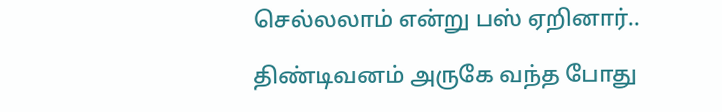செல்லலாம் என்று பஸ் ஏறினார்..

திண்டிவனம் அருகே வந்த போது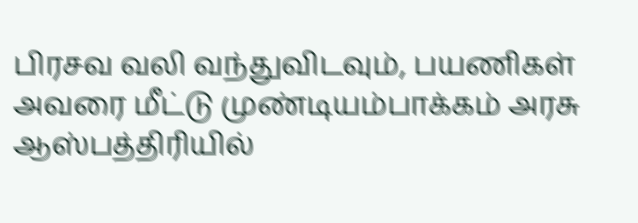பிரசவ வலி வந்துவிடவும், பயணிகள் அவரை மீட்டு முண்டியம்பாக்கம் அரசு ஆஸ்பத்திரியில்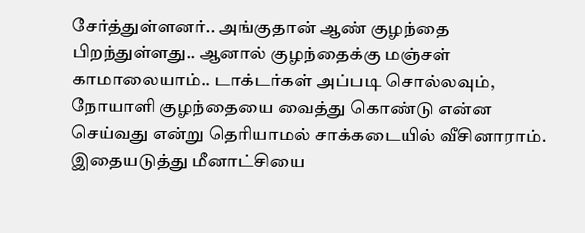சேர்த்துள்ளனர்.. அங்குதான் ஆண் குழந்தை பிறந்துள்ளது.. ஆனால் குழந்தைக்கு மஞ்சள் காமாலையாம்.. டாக்டர்கள் அப்படி சொல்லவும், நோயாளி குழந்தையை வைத்து கொண்டு என்ன செய்வது என்று தெரியாமல் சாக்கடையில் வீசினாராம். இதையடுத்து மீனாட்சியை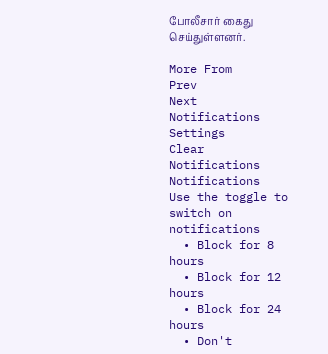போலீசார் கைது செய்துள்ளனர்.

More From
Prev
Next
Notifications
Settings
Clear Notifications
Notifications
Use the toggle to switch on notifications
  • Block for 8 hours
  • Block for 12 hours
  • Block for 24 hours
  • Don't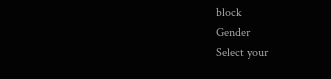block
Gender
Select your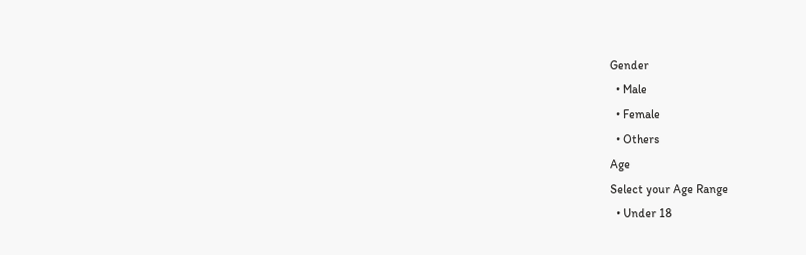Gender
  • Male
  • Female
  • Others
Age
Select your Age Range
  • Under 18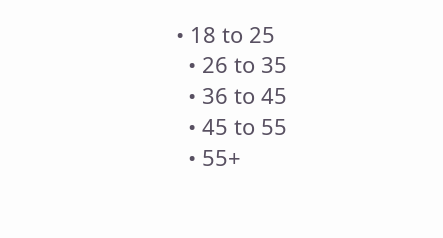• 18 to 25
  • 26 to 35
  • 36 to 45
  • 45 to 55
  • 55+